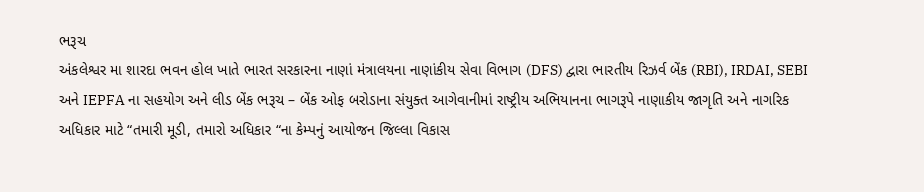ભરૂચ
અંકલેશ્વર મા શારદા ભવન હોલ ખાતે ભારત સરકારના નાણાં મંત્રાલયના નાણાંકીય સેવા વિભાગ (DFS) દ્વારા ભારતીય રિઝર્વ બેંક (RBI), IRDAI, SEBI અને IEPFA ના સહયોગ અને લીડ બેંક ભરૂચ – બેંક ઓફ બરોડાના સંયુક્ત આગેવાનીમાં રાષ્ટ્રીય અભિયાનના ભાગરૂપે નાણાકીય જાગૃતિ અને નાગરિક અધિકાર માટે “તમારી મૂડી, તમારો અધિકાર “ના કેમ્પનું આયોજન જિલ્લા વિકાસ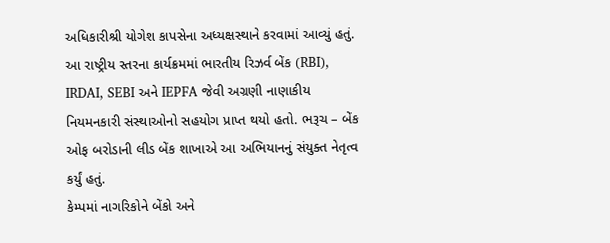અધિકારીશ્રી યોગેશ કાપસેના અધ્યક્ષસ્થાને કરવામાં આવ્યું હતું. આ રાષ્ટ્રીય સ્તરના કાર્યક્રમમાં ભારતીય રિઝર્વ બેંક (RBI), IRDAI, SEBI અને IEPFA જેવી અગ્રણી નાણાકીય નિયમનકારી સંસ્થાઓનો સહયોગ પ્રાપ્ત થયો હતો. ભરૂચ – બેંક ઓફ બરોડાની લીડ બેંક શાખાએ આ અભિયાનનું સંયુક્ત નેતૃત્વ કર્યું હતું.
કેમ્પમાં નાગરિકોને બેંકો અને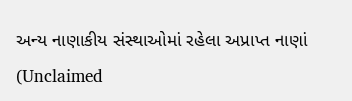અન્ય નાણાકીય સંસ્થાઓમાં રહેલા અપ્રાપ્ત નાણાં (Unclaimed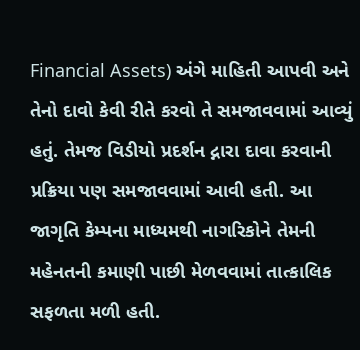Financial Assets) અંગે માહિતી આપવી અને તેનો દાવો કેવી રીતે કરવો તે સમજાવવામાં આવ્યું હતું. તેમજ વિડીયો પ્રદર્શન દ્નારા દાવા કરવાની પ્રક્રિયા પણ સમજાવવામાં આવી હતી. આ જાગૃતિ કેમ્પના માધ્યમથી નાગરિકોને તેમની મહેનતની કમાણી પાછી મેળવવામાં તાત્કાલિક સફળતા મળી હતી.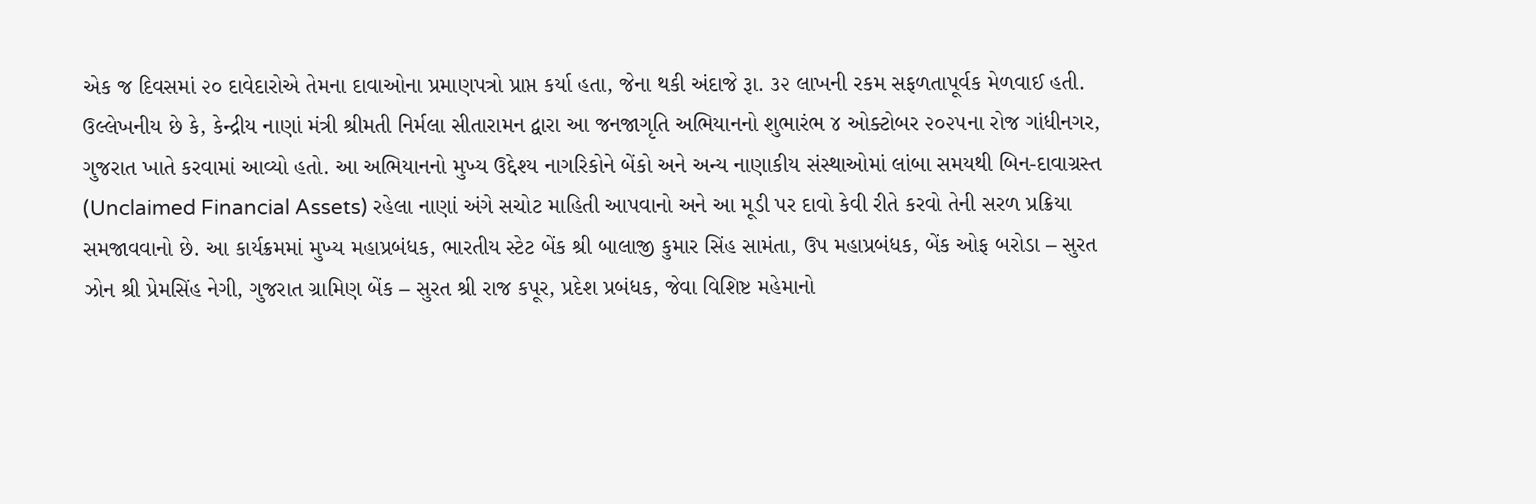એક જ દિવસમાં ૨૦ દાવેદારોએ તેમના દાવાઓના પ્રમાણપત્રો પ્રાપ્ત કર્યા હતા, જેના થકી અંદાજે રૂા. ૩૨ લાખની રકમ સફળતાપૂર્વક મેળવાઈ હતી.
ઉલ્લેખનીય છે કે, કેન્દ્રીય નાણાં મંત્રી શ્રીમતી નિર્મલા સીતારામન દ્વારા આ જનજાગૃતિ અભિયાનનો શુભારંભ ૪ ઓક્ટોબર ૨૦૨૫ના રોજ ગાંધીનગર, ગુજરાત ખાતે કરવામાં આવ્યો હતો. આ અભિયાનનો મુખ્ય ઉદ્દેશ્ય નાગરિકોને બેંકો અને અન્ય નાણાકીય સંસ્થાઓમાં લાંબા સમયથી બિન-દાવાગ્રસ્ત (Unclaimed Financial Assets) રહેલા નાણાં અંગે સચોટ માહિતી આપવાનો અને આ મૂડી પર દાવો કેવી રીતે કરવો તેની સરળ પ્રક્રિયા સમજાવવાનો છે. આ કાર્યક્રમમાં મુખ્ય મહાપ્રબંધક, ભારતીય સ્ટેટ બેંક શ્રી બાલાજી કુમાર સિંહ સામંતા, ઉપ મહાપ્રબંધક, બેંક ઓફ બરોડા – સુરત ઝોન શ્રી પ્રેમસિંહ નેગી, ગુજરાત ગ્રામિણ બેંક – સુરત શ્રી રાજ કપૂર, પ્રદેશ પ્રબંધક, જેવા વિશિષ્ટ મહેમાનો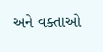અને વક્તાઓ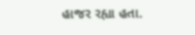હાજર રહ્યા હતા.